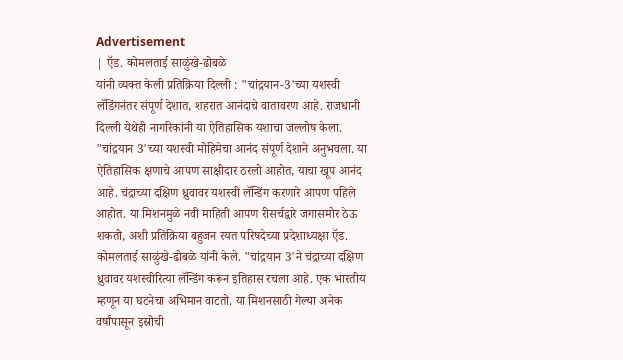Advertisement
| ऍड. कोमलताई साळुंखे-ढोबळे
यांनी व्यक्त केली प्रतिक्रिया दिल्ली : "चांद्रयान-3'च्या यशस्वी लॅडिंगनंतर संपूर्ण देशात, शहरात आनंदाचे वातावरण आहे. राजधानी दिल्ली येथेही नागरिकांनी या ऐतिहासिक यशाचा जल्लोष केला. "चांद्रयान 3'च्या यशस्वी मोहिमेचा आनंद संपूर्ण देशाने अनुभवला. या ऐतिहासिक क्षणाचे आपण साक्षीदार ठरलो आहोत, याचा खूप आनंद आहे. चंद्राच्या दक्षिण ध्रुवावर यशस्वी लॅन्डिंग करणारे आपण पहिले आहोत. या मिशनमुळे नवी माहिती आपण रीसर्चद्वारे जगासमोर ठेऊ शकतो, अशी प्रतिक्रिया बहुजन रयत परिषदेच्या प्रदेशाध्यक्षा ऍड. कोमलताई साळुंखे-ढोबळे यांनी केले. "चांद्रयान 3'ने चंद्राच्या दक्षिण ध्रुवावर यशस्वीरित्या लॅन्डिंग करून इतिहास रचला आहे. एक भारतीय म्हणून या घटनेचा अभिमान वाटतो. या मिशनसाठी गेल्या अनेक वर्षांपासून इस्रोची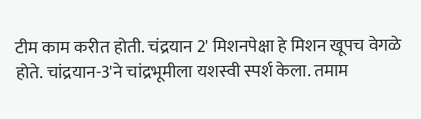टीम काम करीत होती. चंद्रयान 2' मिशनपेक्षा हे मिशन खूपच वेगळे होते. चांद्रयान-3'ने चांद्रभूमीला यशस्वी स्पर्श केला. तमाम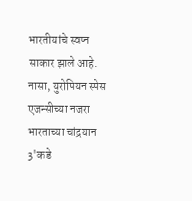भारतीयांचे स्वप्न साकार झाले आहे. नासा, युरोपियन स्पेस एजन्सीच्या नजरा भारताच्या चांद्रयान 3'कडे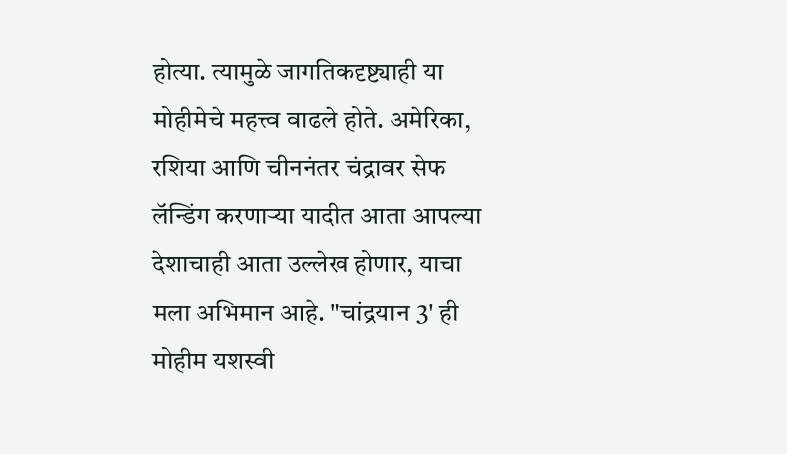होत्या. त्यामुळे जागतिकदृष्ट्याही या मोहीमेचे महत्त्व वाढले होते. अमेरिका, रशिया आणि चीननंतर चंद्रावर सेफ लॅन्डिंग करणाऱ्या यादीत आता आपल्या देशाचाही आता उल्लेख होणार, याचा मला अभिमान आहे. "चांद्रयान 3' ही मोहीम यशस्वी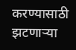करण्यासाठी झटणाऱ्या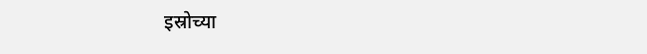इस्रोच्या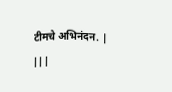टीमचे अभिनंदन. | |||